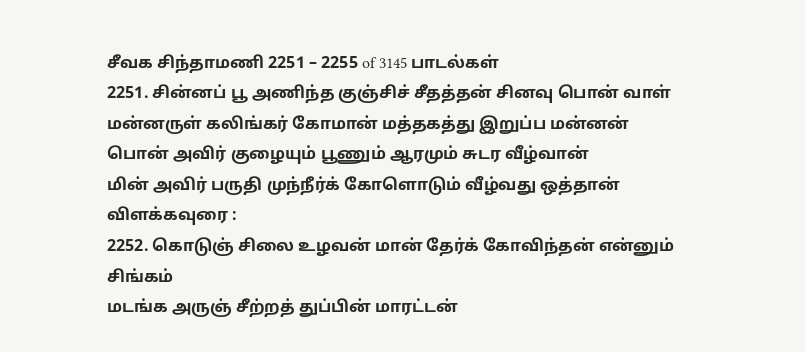சீவக சிந்தாமணி 2251 – 2255 of 3145 பாடல்கள்
2251. சின்னப் பூ அணிந்த குஞ்சிச் சீதத்தன் சினவு பொன் வாள்
மன்னருள் கலிங்கர் கோமான் மத்தகத்து இறுப்ப மன்னன்
பொன் அவிர் குழையும் பூணும் ஆரமும் சுடர வீழ்வான்
மின் அவிர் பருதி முந்நீர்க் கோளொடும் வீழ்வது ஒத்தான்
விளக்கவுரை :
2252. கொடுஞ் சிலை உழவன் மான் தேர்க் கோவிந்தன் என்னும் சிங்கம்
மடங்க அருஞ் சீற்றத் துப்பின் மாரட்டன்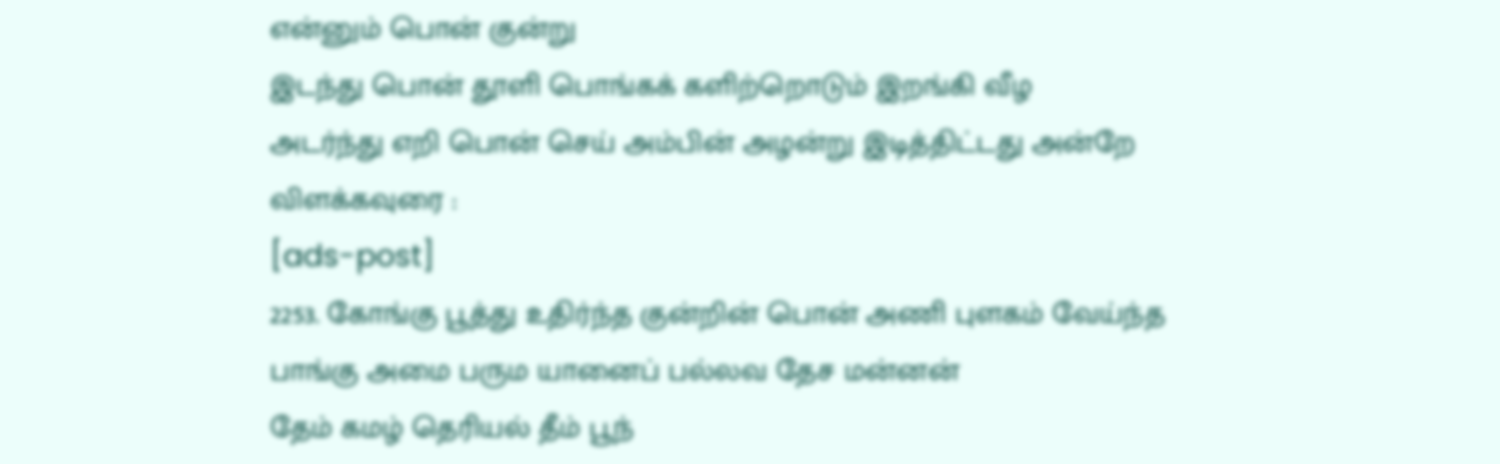என்னும் பொன் குன்று
இடந்து பொன் தூளி பொங்கக் களிற்றொடும் இறங்கி வீழ
அடர்ந்து எறி பொன் செய் அம்பின் அழன்று இடித்திட்டது அன்றே
விளக்கவுரை :
[ads-post]
2253. கோங்கு பூத்து உதிர்ந்த குன்றின் பொன் அணி புளகம் வேய்ந்த
பாங்கு அமை பரும யானைப் பல்லவ தேச மன்னன்
தேம் கமழ் தெரியல் தீம் பூந்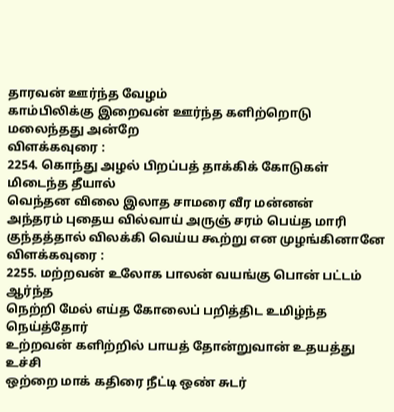தாரவன் ஊர்ந்த வேழம்
காம்பிலிக்கு இறைவன் ஊர்ந்த களிற்றொடு மலைந்தது அன்றே
விளக்கவுரை :
2254. கொந்து அழல் பிறப்பத் தாக்கிக் கோடுகள் மிடைந்த தீயால்
வெந்தன விலை இலாத சாமரை வீர மன்னன்
அந்தரம் புதைய வில்வாய் அருஞ் சரம் பெய்த மாரி
குந்தத்தால் விலக்கி வெய்ய கூற்று என முழங்கினானே
விளக்கவுரை :
2255. மற்றவன் உலோக பாலன் வயங்கு பொன் பட்டம் ஆர்ந்த
நெற்றி மேல் எய்த கோலைப் பறித்திட உமிழ்ந்த நெய்த்தோர்
உற்றவன் களிற்றில் பாயத் தோன்றுவான் உதயத்து உச்சி
ஒற்றை மாக் கதிரை நீட்டி ஒண் சுடர்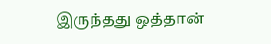இருந்தது ஒத்தான்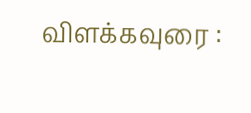விளக்கவுரை :